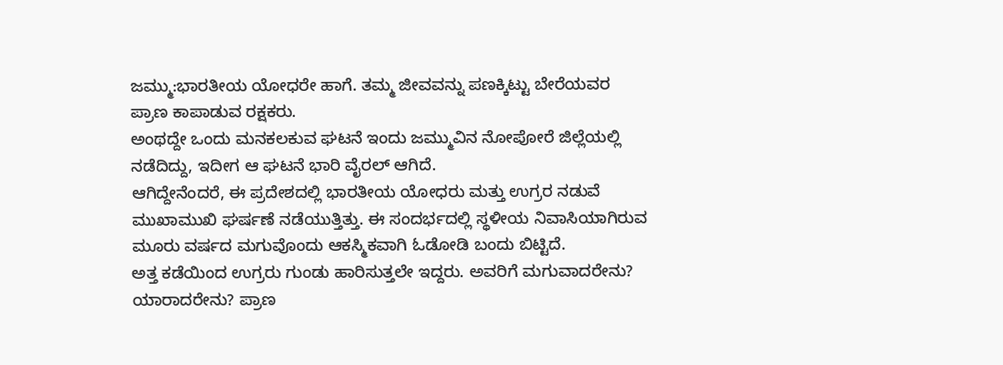ಜಮ್ಮು:ಭಾರತೀಯ ಯೋಧರೇ ಹಾಗೆ. ತಮ್ಮ ಜೀವವನ್ನು ಪಣಕ್ಕಿಟ್ಟು ಬೇರೆಯವರ ಪ್ರಾಣ ಕಾಪಾಡುವ ರಕ್ಷಕರು.
ಅಂಥದ್ದೇ ಒಂದು ಮನಕಲಕುವ ಘಟನೆ ಇಂದು ಜಮ್ಮುವಿನ ನೋಪೋರೆ ಜಿಲ್ಲೆಯಲ್ಲಿ ನಡೆದಿದ್ದು, ಇದೀಗ ಆ ಘಟನೆ ಭಾರಿ ವೈರಲ್‌ ಆಗಿದೆ.
ಆಗಿದ್ದೇನೆಂದರೆ, ಈ ಪ್ರದೇಶದಲ್ಲಿ ಭಾರತೀಯ ಯೋಧರು ಮತ್ತು ಉಗ್ರರ ನಡುವೆ ಮುಖಾಮುಖಿ ಘರ್ಷಣೆ ನಡೆಯುತ್ತಿತ್ತು. ಈ ಸಂದರ್ಭದಲ್ಲಿ ಸ್ಥಳೀಯ ನಿವಾಸಿಯಾಗಿರುವ ಮೂರು ವರ್ಷದ ಮಗುವೊಂದು ಆಕಸ್ಮಿಕವಾಗಿ ಓಡೋಡಿ ಬಂದು ಬಿಟ್ಟಿದೆ.
ಅತ್ತ ಕಡೆಯಿಂದ ಉಗ್ರರು ಗುಂಡು ಹಾರಿಸುತ್ತಲೇ ಇದ್ದರು. ಅವರಿಗೆ ಮಗುವಾದರೇನು? ಯಾರಾದರೇನು? ಪ್ರಾಣ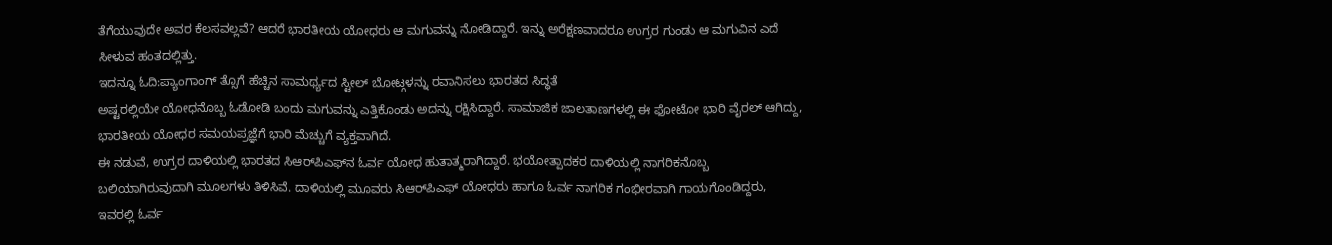ತೆಗೆಯುವುದೇ ಅವರ ಕೆಲಸವಲ್ಲವೆ? ಆದರೆ ಭಾರತೀಯ ಯೋಧರು ಆ ಮಗುವನ್ನು ನೋಡಿದ್ದಾರೆ. ಇನ್ನು ಅರೆಕ್ಷಣವಾದರೂ ಉಗ್ರರ ಗುಂಡು ಆ ಮಗುವಿನ ಎದೆ ಸೀಳುವ ಹಂತದಲ್ಲಿತ್ತು.
ಇದನ್ನೂ ಓದಿ:ಪ್ಯಾಂಗಾಂಗ್ ತ್ಸೊಗೆ ಹೆಚ್ಚಿನ ಸಾಮರ್ಥ್ಯದ ಸ್ಟೀಲ್ ಬೋಟ್ಗಳನ್ನು ರವಾನಿಸಲು ಭಾರತದ ಸಿದ್ಧತೆ
ಅಷ್ಟರಲ್ಲಿಯೇ ಯೋಧನೊಬ್ಬ ಓಡೋಡಿ ಬಂದು ಮಗುವನ್ನು ಎತ್ತಿಕೊಂಡು ಅದನ್ನು ರಕ್ಷಿಸಿದ್ದಾರೆ. ಸಾಮಾಜಿಕ ಜಾಲತಾಣಗಳಲ್ಲಿ ಈ ಫೋಟೋ ಭಾರಿ ವೈರಲ್‌ ಆಗಿದ್ದು, ಭಾರತೀಯ ಯೋಧರ ಸಮಯಪ್ರಜ್ಞೆಗೆ ಭಾರಿ ಮೆಚ್ಚುಗೆ ವ್ಯಕ್ತವಾಗಿದೆ.
ಈ ನಡುವೆ, ಉಗ್ರರ ದಾಳಿಯಲ್ಲಿ ಭಾರತದ ಸಿಆರ್‌ಪಿಎಫ್‌ನ ಓರ್ವ ಯೋಧ ಹುತಾತ್ಮರಾಗಿದ್ದಾರೆ. ಭಯೋತ್ಪಾದಕರ ದಾಳಿಯಲ್ಲಿ ನಾಗರಿಕನೊಬ್ಬ ಬಲಿಯಾಗಿರುವುದಾಗಿ ಮೂಲಗಳು ತಿಳಿಸಿವೆ. ದಾಳಿಯಲ್ಲಿ ಮೂವರು ಸಿಆರ್‌ಪಿಎಫ್ ಯೋಧರು ಹಾಗೂ ಓರ್ವ ನಾಗರಿಕ ಗಂಭೀರವಾಗಿ ಗಾಯಗೊಂಡಿದ್ದರು, ಇವರಲ್ಲಿ ಓರ್ವ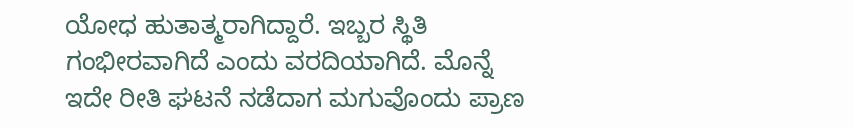ಯೋಧ ಹುತಾತ್ಮರಾಗಿದ್ದಾರೆ. ಇಬ್ಬರ ಸ್ಥಿತಿ ಗಂಭೀರವಾಗಿದೆ ಎಂದು ವರದಿಯಾಗಿದೆ. ಮೊನ್ನೆ ಇದೇ ರೀತಿ ಘಟನೆ ನಡೆದಾಗ ಮಗುವೊಂದು ಪ್ರಾಣ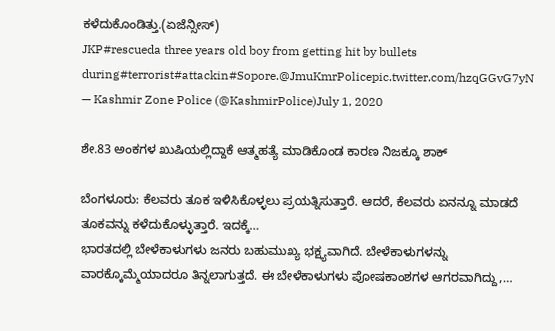ಕಳೆದುಕೊಂಡಿತ್ತು.(ಏಜೆನ್ಸೀಸ್‌)
JKP#rescueda three years old boy from getting hit by bullets during#terrorist#attackin#Sopore.@JmuKmrPolicepic.twitter.com/hzqGGvG7yN
— Kashmir Zone Police (@KashmirPolice)July 1, 2020

ಶೇ.83 ಅಂಕಗಳ ಖುಷಿಯಲ್ಲಿದ್ದಾಕೆ ಆತ್ಮಹತ್ಯೆ ಮಾಡಿಕೊಂಡ ಕಾರಣ ನಿಜಕ್ಕೂ ಶಾಕ್‌

ಬೆಂಗಳೂರು: ಕೆಲವರು ತೂಕ ಇಳಿಸಿಕೊಳ್ಳಲು ಪ್ರಯತ್ನಿಸುತ್ತಾರೆ. ಆದರೆ, ಕೆಲವರು ಏನನ್ನೂ ಮಾಡದೆ ತೂಕವನ್ನು ಕಳೆದುಕೊಳ್ಳುತ್ತಾರೆ. ಇದಕ್ಕೆ…
ಭಾರತದಲ್ಲಿ ಬೇಳೆಕಾಳುಗಳು ಜನರು ಬಹುಮುಖ್ಯ ಭಕ್ಷ್ಯವಾಗಿದೆ. ಬೇಳೆಕಾಳುಗಳನ್ನು ವಾರಕ್ಕೊಮ್ಮೆಯಾದರೂ ತಿನ್ನಲಾಗುತ್ತದೆ. ಈ ಬೇಳೆಕಾಳುಗಳು ಪೋಷಕಾಂಶಗಳ ಆಗರವಾಗಿದ್ದು,…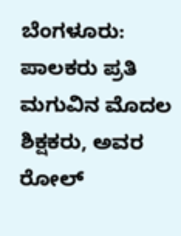ಬೆಂಗಳೂರು:  ಪಾಲಕರು ಪ್ರತಿ ಮಗುವಿನ ಮೊದಲ ಶಿಕ್ಷಕರು, ಅವರ ರೋಲ್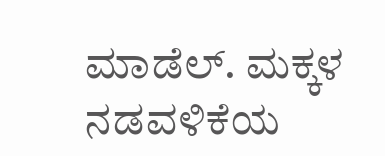ಮಾಡೆಲ್. ಮಕ್ಕಳ ನಡವಳಿಕೆಯ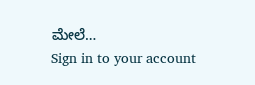ಮೇಲೆ…
Sign in to your account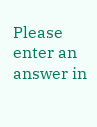Please enter an answer in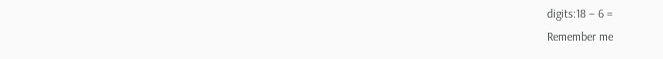digits:18 − 6 =
Remember me